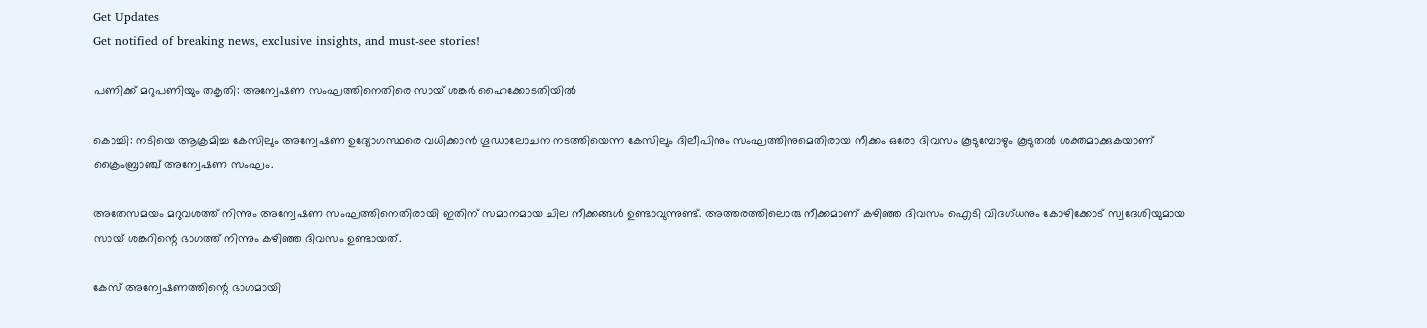Get Updates
Get notified of breaking news, exclusive insights, and must-see stories!

പണിക്ക് മറുപണിയും തകൃതി: അന്വേഷണ സംഘത്തിനെതിരെ സായ് ശങ്കർ ഹൈക്കോടതിയില്‍

കൊച്ചി: നടിയെ ആക്രമിച്ച കേസിലും അന്വേഷണ ഉദ്യോഗസ്ഥരെ വധിക്കാന്‍ ഗൂഡാലോചന നടത്തിയെന്ന കേസിലും ദിലീപിനും സംഘത്തിനുമെതിരായ നീക്കം ഒരോ ദിവസം കൂടുമ്പോഴും കൂടുതല്‍ ശക്തമാക്കുകയാണ് ക്രൈംബ്രാഞ്ച് അന്വേഷണ സംഘം.

അതേസമയം മറുവശത്ത് നിന്നും അന്വേഷണ സംഘത്തിനെതിരായി ഇതിന് സമാനമായ ചില നീക്കങ്ങള്‍ ഉണ്ടാവുന്നുണ്ട്. അത്തരത്തിലൊരു നീക്കമാണ് കഴിഞ്ഞ ദിവസം ഐടി വിദഗ്ധനും കോഴിക്കോട് സ്വദേശിയുമായ സായ് ശങ്കറിന്റെ ഭാഗത്ത് നിന്നും കഴിഞ്ഞ ദിവസം ഉണ്ടായത്.

കേസ് അന്വേഷണത്തിന്റെ ഭാഗമായി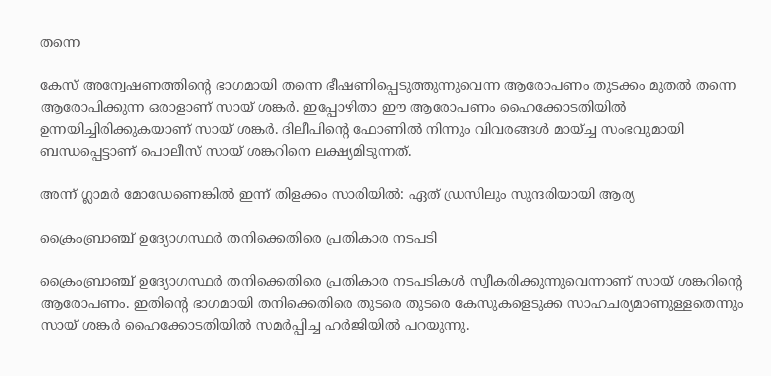തന്നെ

കേസ് അന്വേഷണത്തിന്റെ ഭാഗമായി തന്നെ ഭീഷണിപ്പെടുത്തുന്നുവെന്ന ആരോപണം തുടക്കം മുതല്‍ തന്നെ ആരോപിക്കുന്ന ഒരാളാണ് സായ് ശങ്കർ. ഇപ്പോഴിതാ ഈ ആരോപണം ഹൈക്കോടതിയില്‍ ഉന്നയിച്ചിരിക്കുകയാണ് സായ് ശങ്കർ. ദിലീപിന്റെ ഫോണില്‍ നിന്നും വിവരങ്ങള്‍ മായ്ച്ച സംഭവുമായി ബന്ധപ്പെട്ടാണ് പൊലീസ് സായ് ശങ്കറിനെ ലക്ഷ്യമിടുന്നത്.

അന്ന് ഗ്ലാമർ മോഡേണെങ്കില്‍ ഇന്ന് തിളക്കം സാരിയില്‍: ഏത് ഡ്രസിലും സുന്ദരിയായി ആര്യ

ക്രൈംബ്രാഞ്ച് ഉദ്യോഗസ്ഥർ തനിക്കെതിരെ പ്രതികാര നടപടി

ക്രൈംബ്രാഞ്ച് ഉദ്യോഗസ്ഥർ തനിക്കെതിരെ പ്രതികാര നടപടികള്‍ സ്വീകരിക്കുന്നുവെന്നാണ് സായ് ശങ്കറിന്റെ ആരോപണം. ഇതിന്റെ ഭാഗമായി തനിക്കെതിരെ തുടരെ തുടരെ കേസുകളെടുക്ക സാഹചര്യമാണുള്ളതെന്നും സായ് ശങ്കർ ഹൈക്കോടതിയില്‍ സമർപ്പിച്ച ഹർജിയില്‍ പറയുന്നു.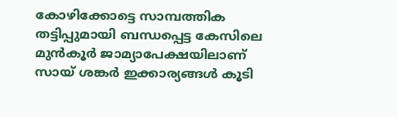കോഴിക്കോട്ടെ സാമ്പത്തിക തട്ടിപ്പുമായി ബന്ധപ്പെട്ട കേസിലെ മുന്‍കൂർ ജാമ്യാപേക്ഷയിലാണ് സായ് ശങ്കർ ഇക്കാര്യങ്ങള്‍ കൂടി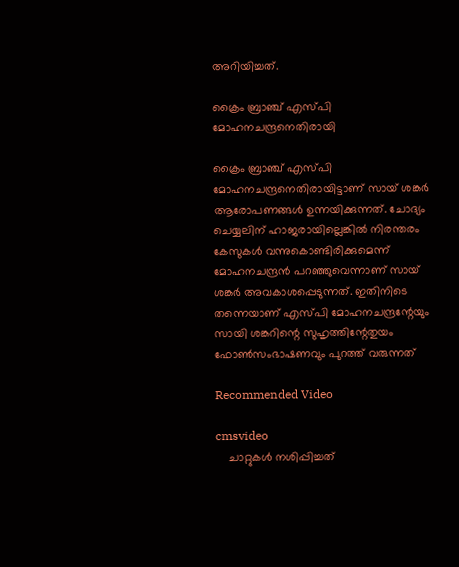അറിയിച്ചത്.

ക്രൈം ബ്രാഞ്ച് എസ്പി മോഹനചന്ദ്രനെതിരായി

ക്രൈം ബ്രാഞ്ച് എസ്പി മോഹനചന്ദ്രനെതിരായിട്ടാണ് സായ് ശങ്കർ ആരോപണങ്ങള്‍ ഉന്നയിക്കുന്നത്. ചോദ്യം ചെയ്യലിന് ഹാജരായില്ലെങ്കില്‍ നിരന്തരം കേസുകള്‍ വന്നുകൊണ്ടിരിക്കുമെന്ന് മോഹനചന്ദ്രന്‍ പറഞ്ഞുവെന്നാണ് സായ് ശങ്കർ അവകാശപ്പെടുന്നത്. ഇതിനിടെ തന്നെയാണ് എസ്പി മോഹനചന്ദ്രന്റേയും സായി ശങ്കറിന്റെ സുഹൃത്തിന്റേതുയം ഫോണ്‍സംഭാഷണവും പുറത്ത് വരുന്നത്

Recommended Video

cmsvideo
    ചാറ്റുകള്‍ നശിപ്പിച്ചത്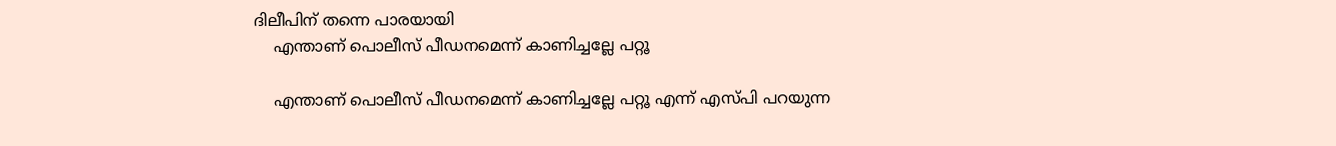ദിലീപിന് തന്നെ പാരയായി
    എന്താണ് പൊലീസ് പീഡനമെന്ന് കാണിച്ചല്ലേ പറ്റൂ

    എന്താണ് പൊലീസ് പീഡനമെന്ന് കാണിച്ചല്ലേ പറ്റൂ എന്ന് എസ്പി പറയുന്ന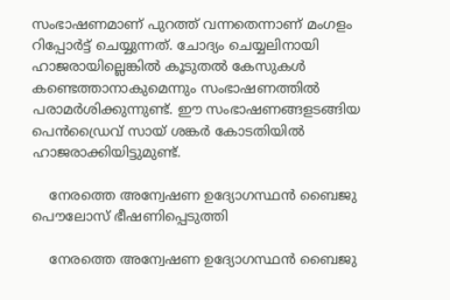സംഭാഷണമാണ് പുറത്ത് വന്നതെന്നാണ് മംഗളം റിപ്പോർട്ട് ചെയ്യുന്നത്. ചോദ്യം ചെയ്യലിനായി ഹാജരായില്ലെങ്കില്‍ കൂടുതല്‍ കേസുകള്‍ കണ്ടെത്താനാകുമെന്നും സംഭാഷണത്തില്‍ പരാമർശിക്കുന്നുണ്ട്. ഈ സംഭാഷണങ്ങളടങ്ങിയ പെന്‍ഡ്രൈവ് സായ് ശങ്കർ കോടതിയില്‍ ഹാജരാക്കിയിട്ടുമുണ്ട്.

    നേരത്തെ അന്വേഷണ ഉദ്യോഗസ്ഥന്‍ ബൈജു പൌലോസ് ഭീഷണിപ്പെടുത്തി

    നേരത്തെ അന്വേഷണ ഉദ്യോഗസ്ഥന്‍ ബൈജു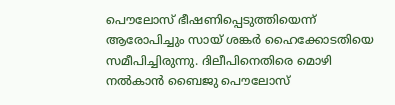പൌലോസ് ഭീഷണിപ്പെടുത്തിയെന്ന് ആരോപിച്ചും സായ് ശങ്കർ ഹൈക്കോടതിയെ സമീപിച്ചിരുന്നു. ദിലീപിനെതിരെ മൊഴി നല്‍കാന്‍ ബൈജു പൌലോസ്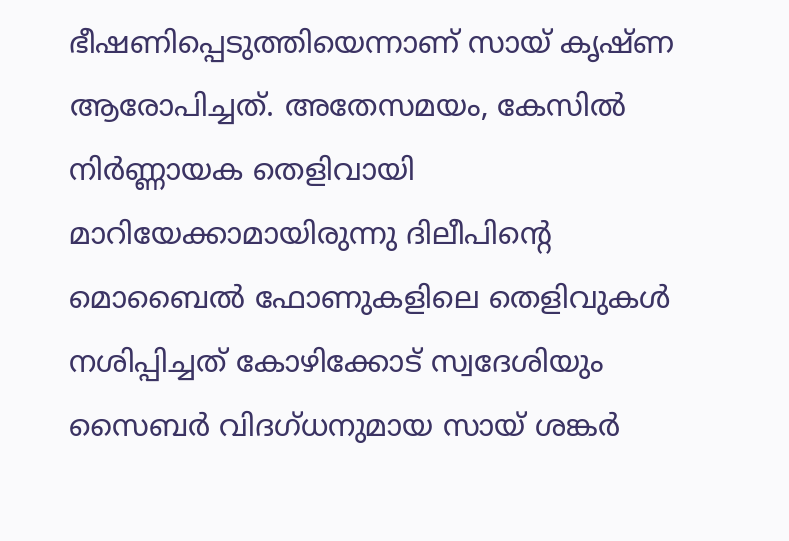ഭീഷണിപ്പെടുത്തിയെന്നാണ് സായ് കൃഷ്ണ ആരോപിച്ചത്. അതേസമയം, കേസില്‍ നിർണ്ണായക തെളിവായി മാറിയേക്കാമായിരുന്നു ദിലീപിന്റെ മൊബൈല്‍ ഫോണുകളിലെ തെളിവുകള്‍ നശിപ്പിച്ചത് കോഴിക്കോട് സ്വദേശിയും സൈബർ വിദഗ്ധനുമായ സായ് ശങ്കർ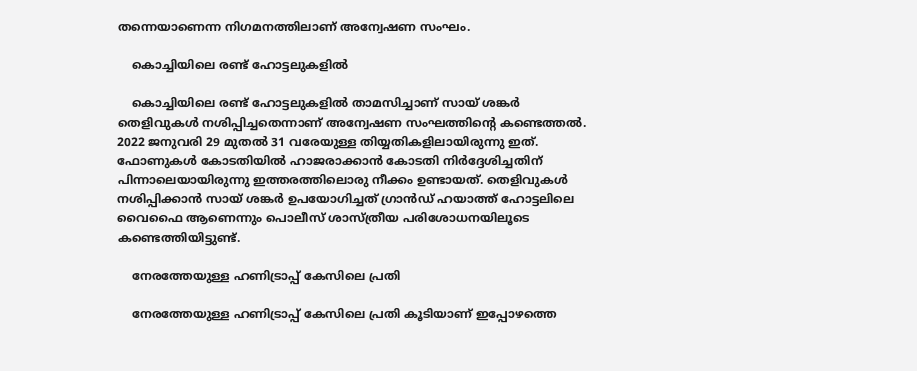തന്നെയാണെന്ന നിഗമനത്തിലാണ് അന്വേഷണ സംഘം.

    കൊച്ചിയിലെ രണ്ട് ഹോട്ടലുകളില്‍

    കൊച്ചിയിലെ രണ്ട് ഹോട്ടലുകളില്‍ താമസിച്ചാണ് സായ് ശങ്കർ തെളിവുകള്‍ നശിപ്പിച്ചതെന്നാണ് അന്വേഷണ സംഘത്തിന്റെ കണ്ടെത്തല്‍. 2022 ജനുവരി 29 മുതല്‍ 31 വരേയുള്ള തിയ്യതികളിലായിരുന്നു ഇത്. ഫോണുകള്‍ കോടതിയില്‍ ഹാജരാക്കാന്‍ കോടതി നിർദ്ദേശിച്ചതിന് പിന്നാലെയായിരുന്നു ഇത്തരത്തിലൊരു നീക്കം ഉണ്ടായത്. തെളിവുകള്‍ നശിപ്പിക്കാന്‍ സായ് ശങ്കർ ഉപയോഗിച്ചത് ഗ്രാന്‍ഡ് ഹയാത്ത് ഹോട്ടലിലെ വൈഫൈ ആണെന്നും പൊലീസ് ശാസ്ത്രീയ പരിശോധനയിലൂടെ കണ്ടെത്തിയിട്ടുണ്ട്.

    നേരത്തേയുള്ള ഹണിട്രാപ്പ് കേസിലെ പ്രതി

    നേരത്തേയുള്ള ഹണിട്രാപ്പ് കേസിലെ പ്രതി കൂടിയാണ് ഇപ്പോഴത്തെ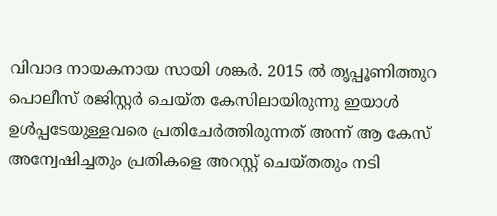വിവാദ നായകനായ സായി ശങ്കർ. 2015 ൽ തൃപ്പൂണിത്തുറ പൊലീസ് രജിസ്റ്റർ ചെയ്ത കേസിലായിരുന്നു ഇയാള്‍ ഉള്‍പ്പടേയുള്ളവരെ പ്രതിചേർത്തിരുന്നത് അന്ന് ആ കേസ് അന്വേഷിച്ചതും പ്രതികളെ അറസ്റ്റ് ചെയ്തതും നടി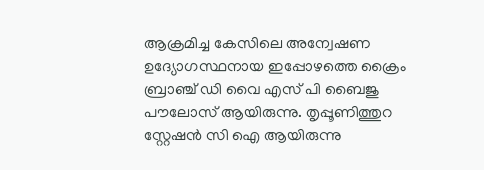ആക്രമിച്ച കേസിലെ അന്വേഷണ ഉദ്യോഗസ്ഥനായ ഇപ്പോഴത്തെ ക്രൈം ബ്രാഞ്ച് ഡി വൈ എസ് പി ബൈജു പൗലോസ് ആയിരുന്നു. തൃപ്പൂണിത്തുറ സ്റ്റേഷൻ സി ഐ ആയിരുന്നു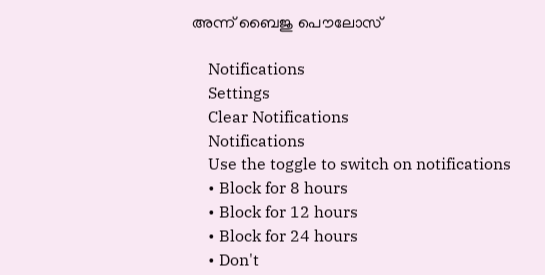അന്ന് ബൈജു പൌലോസ്

    Notifications
    Settings
    Clear Notifications
    Notifications
    Use the toggle to switch on notifications
    • Block for 8 hours
    • Block for 12 hours
    • Block for 24 hours
    • Don't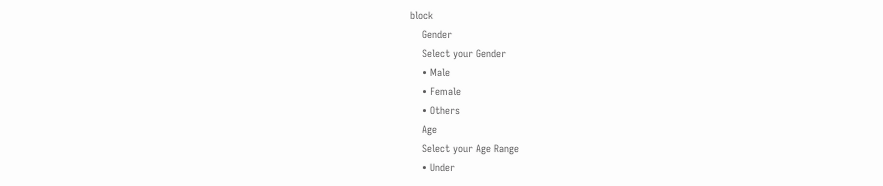block
    Gender
    Select your Gender
    • Male
    • Female
    • Others
    Age
    Select your Age Range
    • Under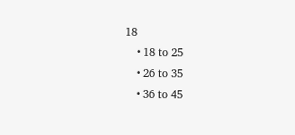18
    • 18 to 25
    • 26 to 35
    • 36 to 45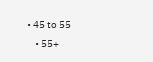• 45 to 55
    • 55+